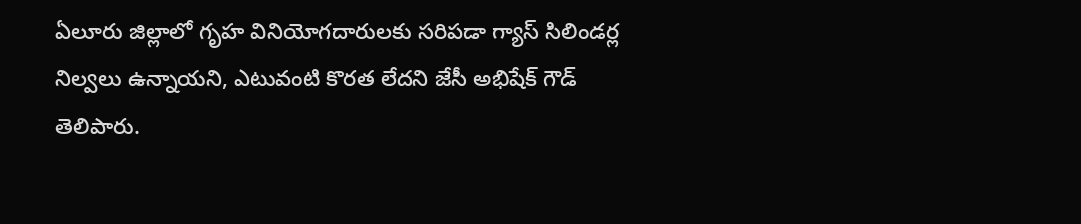ఏలూరు జిల్లాలో గృహ వినియోగదారులకు సరిపడా గ్యాస్ సిలిండర్ల నిల్వలు ఉన్నాయని, ఎటువంటి కొరత లేదని జేసీ అభిషేక్ గౌడ్ తెలిపారు.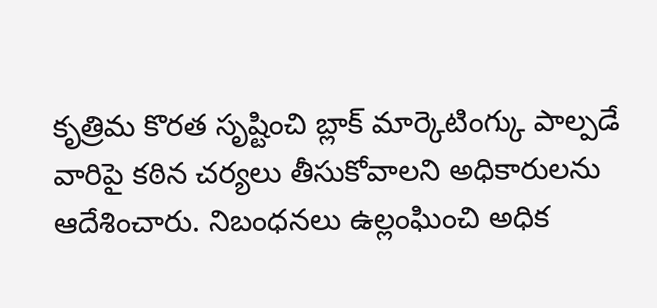కృత్రిమ కొరత సృష్టించి బ్లాక్ మార్కెటింగ్కు పాల్పడే వారిపై కఠిన చర్యలు తీసుకోవాలని అధికారులను ఆదేశించారు. నిబంధనలు ఉల్లంఘించి అధిక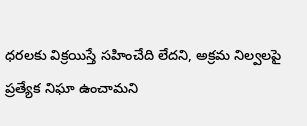ధరలకు విక్రయిస్తే సహించేది లేదని, అక్రమ నిల్వలపై ప్రత్యేక నిఘా ఉంచామని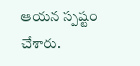ఆయన స్పష్టం చేశారు.